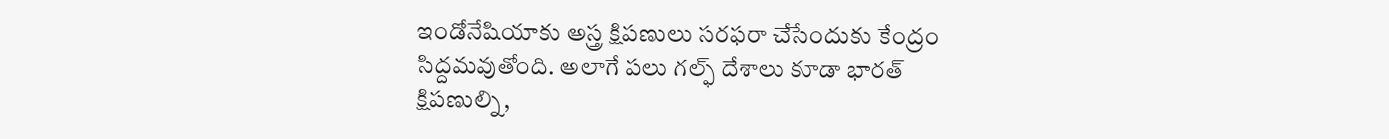ఇండోనేషియాకు అస్త్ర క్షిపణులు సరఫరా చేసేందుకు కేంద్రం సిద్దమవుతోంది. అలాగే పలు గల్ఫ్ దేశాలు కూడా భారత్ క్షిపణుల్ని,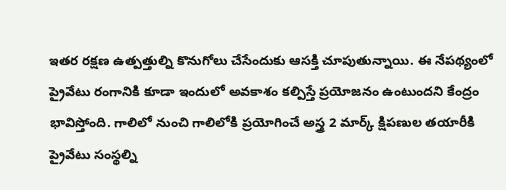ఇతర రక్షణ ఉత్పత్తుల్ని కొనుగోలు చేసేందుకు ఆసక్తి చూపుతున్నాయి. ఈ నేపథ్యంలో ప్రైవేటు రంగానికి కూడా ఇందులో అవకాశం కల్పిస్తే ప్రయోజనం ఉంటుందని కేంద్రం భావిస్తోంది. గాలిలో నుంచి గాలిలోకి ప్రయోగించే అస్త్ర 2 మార్క్ క్షిపణుల తయారీకి ప్రైవేటు సంస్థల్ని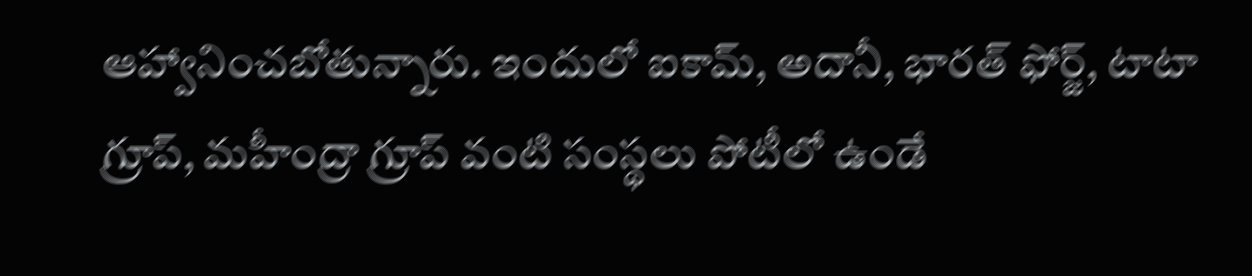ఆహ్వానించబోతున్నారు. ఇందులో ఐకామ్, అదానీ, భారత్ ఫోర్జ్, టాటా గ్రూప్, మహీంద్రా గ్రూప్ వంటి సంస్థలు పోటీలో ఉండే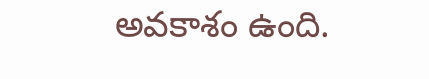అవకాశం ఉంది.